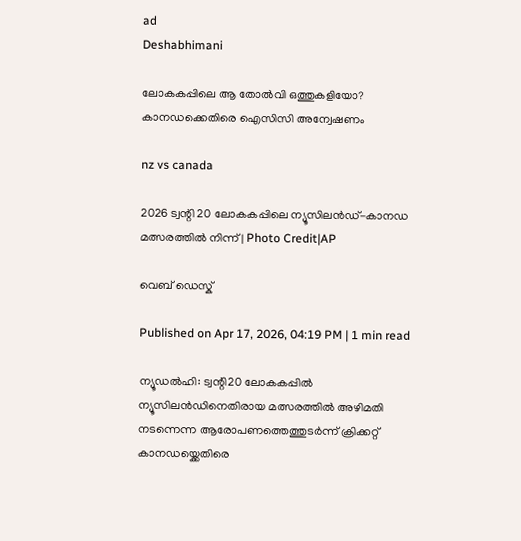ad
Deshabhimani

ലോകകപ്പിലെ ആ തോൽവി ഒത്തുകളിയോ? കാനഡക്കെതിരെ ഐസിസി അന്വേഷണം

nz vs canada

2026 ട്വന്റി 20 ലോകകപ്പിലെ ന്യൂസിലൻഡ്-കാനഡ മത്സരത്തിൽ നിന്ന് | Photo Credit|AP

വെബ് ഡെസ്ക്

Published on Apr 17, 2026, 04:19 PM | 1 min read

ന്യൂഡൽഹി: ട്വന്റി20 ലോകകപ്പിൽ ന്യൂസിലൻഡിനെതിരായ മത്സരത്തിൽ അഴിമതി നടന്നെന്ന ആരോപണത്തെത്തുടർന്ന് ക്രിക്കറ്റ് കാനഡയ്ക്കെതിരെ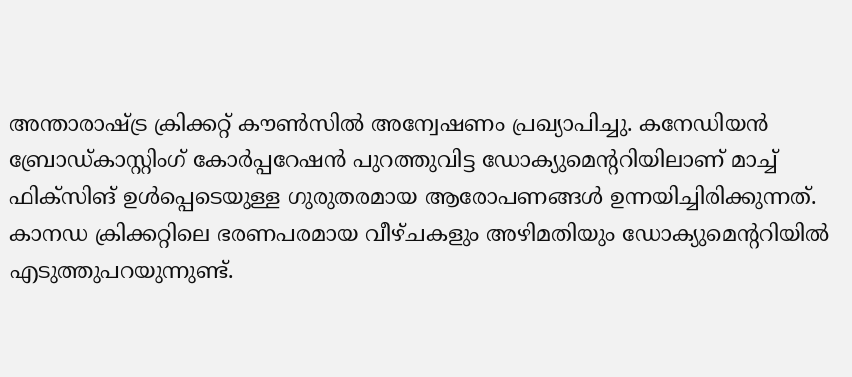അന്താരാഷ്ട്ര ക്രിക്കറ്റ് കൗൺസിൽ അന്വേഷണം പ്രഖ്യാപിച്ചു. കനേഡിയൻ ബ്രോഡ്കാസ്റ്റിംഗ് കോർപ്പറേഷൻ പുറത്തുവിട്ട ഡോക്യുമെന്ററിയിലാണ് മാച്ച് ഫിക്സിങ് ഉൾപ്പെടെയുള്ള ഗുരുതരമായ ആരോപണങ്ങൾ ഉന്നയിച്ചിരിക്കുന്നത്. കാനഡ ക്രിക്കറ്റിലെ ഭരണപരമായ വീഴ്ചകളും അഴിമതിയും ഡോക്യുമെന്ററിയിൽ എടുത്തുപറയുന്നുണ്ട്.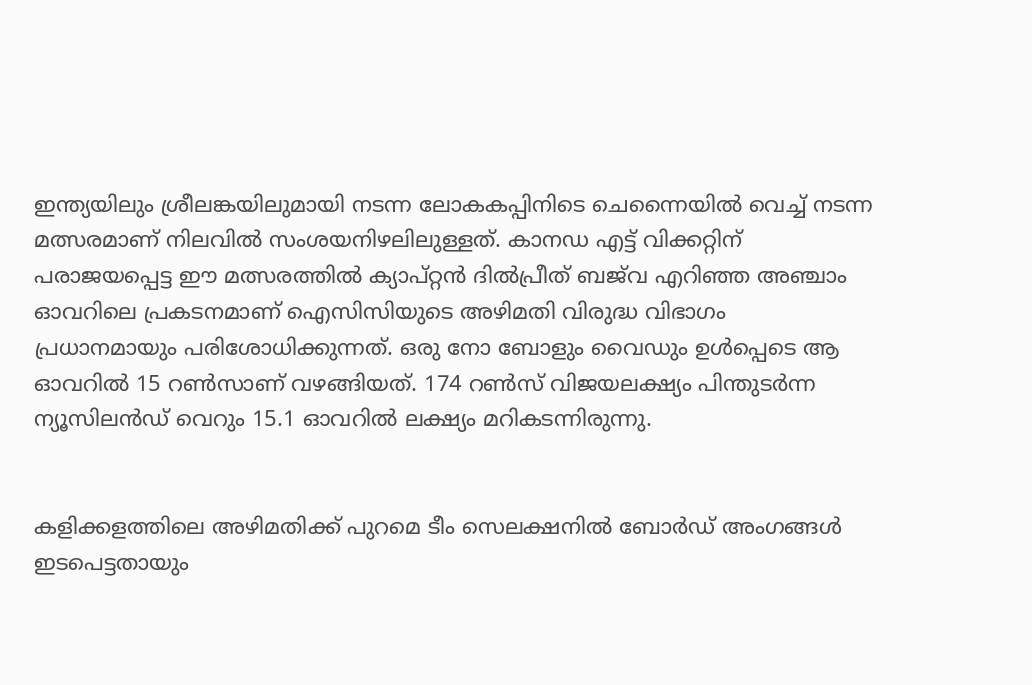ഇന്ത്യയിലും ശ്രീലങ്കയിലുമായി നടന്ന ലോകകപ്പിനിടെ ചെന്നൈയിൽ വെച്ച് നടന്ന മത്സരമാണ് നിലവിൽ സംശയനിഴലിലുള്ളത്. കാനഡ എട്ട് വിക്കറ്റിന് പരാജയപ്പെട്ട ഈ മത്സരത്തിൽ ക്യാപ്റ്റൻ ദിൽപ്രീത് ബജ്‌വ എറിഞ്ഞ അഞ്ചാം ഓവറിലെ പ്രകടനമാണ് ഐസിസിയുടെ അഴിമതി വിരുദ്ധ വിഭാഗം പ്രധാനമായും പരിശോധിക്കുന്നത്. ഒരു നോ ബോളും വൈഡും ഉൾപ്പെടെ ആ ഓവറിൽ 15 റൺസാണ് വഴങ്ങിയത്. 174 റൺസ് വിജയലക്ഷ്യം പിന്തുടർന്ന ന്യൂസിലൻഡ് വെറും 15.1 ഓവറിൽ ലക്ഷ്യം മറികടന്നിരുന്നു.


കളിക്കളത്തിലെ അഴിമതിക്ക് പുറമെ ടീം സെലക്ഷനിൽ ബോർഡ് അംഗങ്ങൾ ഇടപെട്ടതായും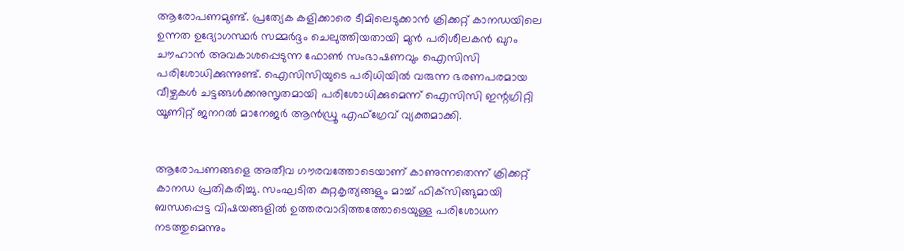ആരോപണമുണ്ട്. പ്രത്യേക കളിക്കാരെ ടീമിലെടുക്കാൻ ക്രിക്കറ്റ് കാനഡയിലെ ഉന്നത ഉദ്യോഗസ്ഥർ സമ്മർദ്ദം ചെലുത്തിയതായി മുൻ പരിശീലകൻ ഖുറം ചൗഹാൻ അവകാശപ്പെടുന്ന ഫോൺ സംഭാഷണവും ഐസിസി പരിശോധിക്കുന്നുണ്ട്. ഐസിസിയുടെ പരിധിയിൽ വരുന്ന ഭരണപരമായ വീഴ്ചകൾ ചട്ടങ്ങൾക്കനുസൃതമായി പരിശോധിക്കുമെന്ന് ഐസിസി ഇന്റഗ്രിറ്റി യൂണിറ്റ് ജനറൽ മാനേജർ ആൻഡ്രൂ എഫ്ഗ്രേവ് വ്യക്തമാക്കി.


ആരോപണങ്ങളെ അതീവ ഗൗരവത്തോടെയാണ് കാണുന്നതെന്ന് ക്രിക്കറ്റ് കാനഡ പ്രതികരിച്ചു. സംഘടിത കുറ്റകൃത്യങ്ങളും മാച്ച് ഫിക്‌സിങ്ങുമായി ബന്ധപ്പെട്ട വിഷയങ്ങളിൽ ഉത്തരവാദിത്തത്തോടെയുള്ള പരിശോധന നടത്തുമെന്നും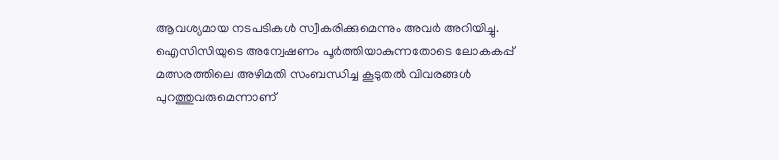ആവശ്യമായ നടപടികൾ സ്വീകരിക്കുമെന്നും അവർ അറിയിച്ചു. ഐസിസിയുടെ അന്വേഷണം പൂർത്തിയാകുന്നതോടെ ലോകകപ്പ് മത്സരത്തിലെ അഴിമതി സംബന്ധിച്ച കൂടുതൽ വിവരങ്ങൾ പുറത്തുവരുമെന്നാണ്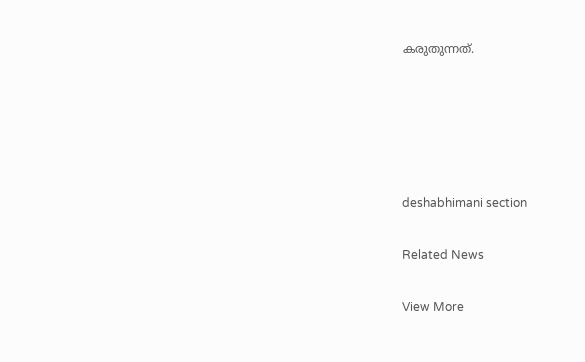കരുതുന്നത്.





deshabhimani section

Related News

View More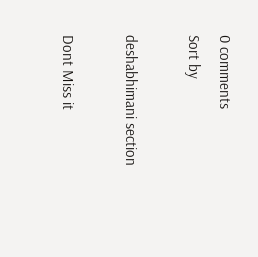0 comments
Sort by

deshabhimani section

Dont Miss it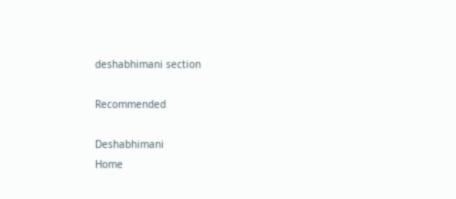deshabhimani section

Recommended

Deshabhimani
Home